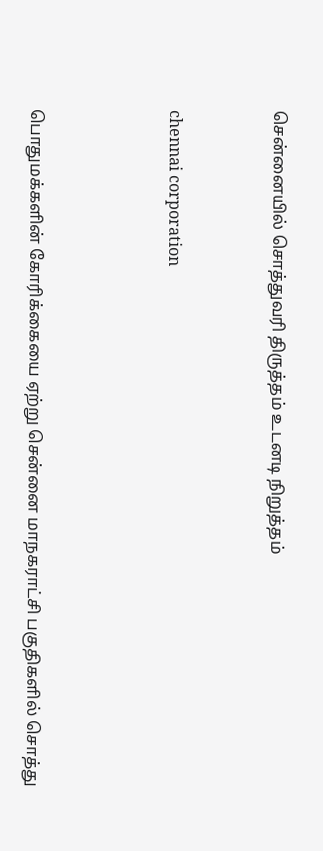சென்னையில் சொத்துவரி திருத்தம் உடனடி நிறுத்தம்


chennai corporation



பொதுமக்களின் கோரிக்கையை ஏற்று சென்னை மாநகராட்சி பகுதிகளில் சொத்து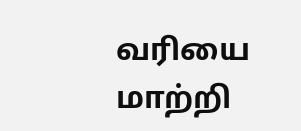வரியை மாற்றி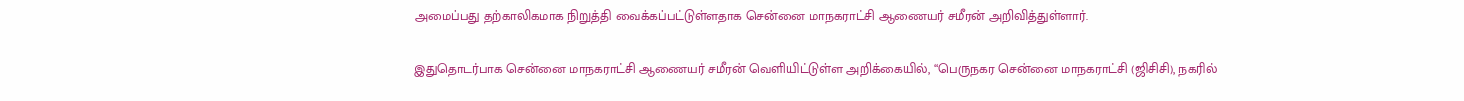அமைப்பது தற்காலிகமாக நிறுத்தி வைக்கப்பட்டுள்ளதாக சென்னை மாநகராட்சி ஆணையர் சமீரன் அறிவித்துள்ளார்.

இதுதொடர்பாக சென்னை மாநகராட்சி ஆணையர் சமீரன் வெளியிட்டுள்ள அறிக்கையில், “பெருநகர சென்னை மாநகராட்சி (ஜிசிசி), நகரில்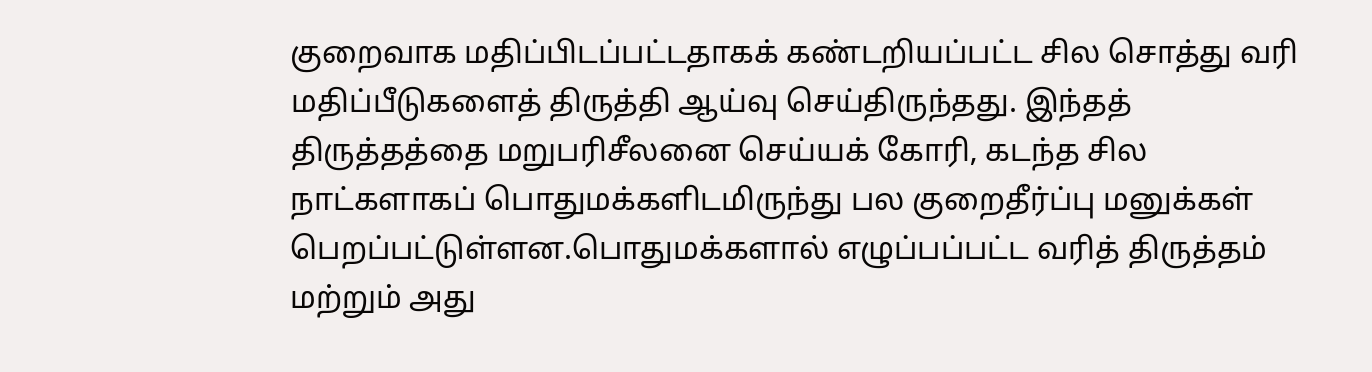குறைவாக மதிப்பிடப்பட்டதாகக் கண்டறியப்பட்ட சில சொத்து வரி மதிப்பீடுகளைத் திருத்தி ஆய்வு செய்திருந்தது. இந்தத் திருத்தத்தை மறுபரிசீலனை செய்யக் கோரி, கடந்த சில நாட்களாகப் பொதுமக்களிடமிருந்து பல குறைதீர்ப்பு மனுக்கள் பெறப்பட்டுள்ளன.பொதுமக்களால் எழுப்பப்பட்ட வரித் திருத்தம் மற்றும் அது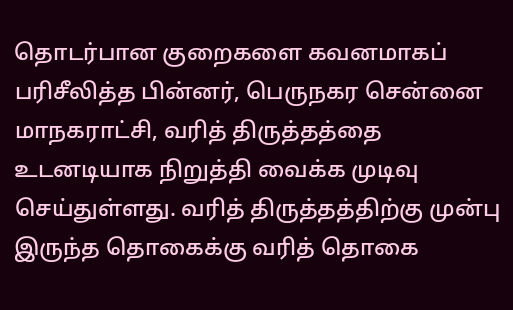தொடர்பான குறைகளை கவனமாகப் பரிசீலித்த பின்னர், பெருநகர சென்னை மாநகராட்சி, வரித் திருத்தத்தை உடனடியாக நிறுத்தி வைக்க முடிவு செய்துள்ளது. வரித் திருத்தத்திற்கு முன்பு இருந்த தொகைக்கு வரித் தொகை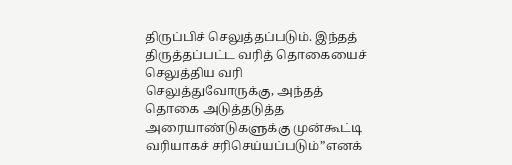திருப்பிச் செலுத்தப்படும். இந்தத் திருத்தப்பட்ட வரித் தொகையைச் செலுத்திய வரி செலுத்துவோருக்கு, அந்தத் தொகை அடுத்தடுத்த அரையாண்டுகளுக்கு முன்கூட்டி வரியாகச் சரிசெய்யப்படும்”எனக்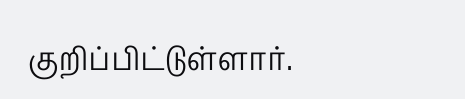குறிப்பிட்டுள்ளார்.